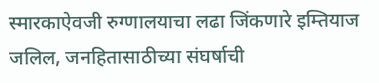स्मारकाऐवजी रुग्णालयाचा लढा जिंकणारे इम्तियाज जलिल, जनहितासाठीच्या संघर्षाची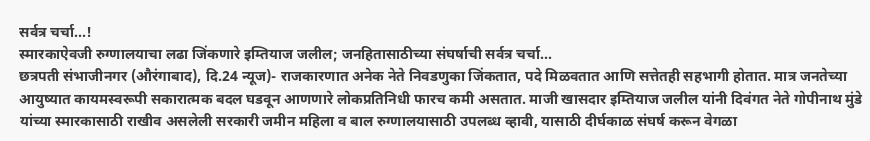सर्वत्र चर्चा...!
स्मारकाऐवजी रुग्णालयाचा लढा जिंकणारे इम्तियाज जलील; जनहितासाठीच्या संघर्षाची सर्वत्र चर्चा...
छत्रपती संभाजीनगर (औरंगाबाद), दि.24 न्यूज)- राजकारणात अनेक नेते निवडणुका जिंकतात, पदे मिळवतात आणि सत्तेतही सहभागी होतात. मात्र जनतेच्या आयुष्यात कायमस्वरूपी सकारात्मक बदल घडवून आणणारे लोकप्रतिनिधी फारच कमी असतात. माजी खासदार इम्तियाज जलील यांनी दिवंगत नेते गोपीनाथ मुंडे यांच्या स्मारकासाठी राखीव असलेली सरकारी जमीन महिला व बाल रुग्णालयासाठी उपलब्ध व्हावी, यासाठी दीर्घकाळ संघर्ष करून वेगळा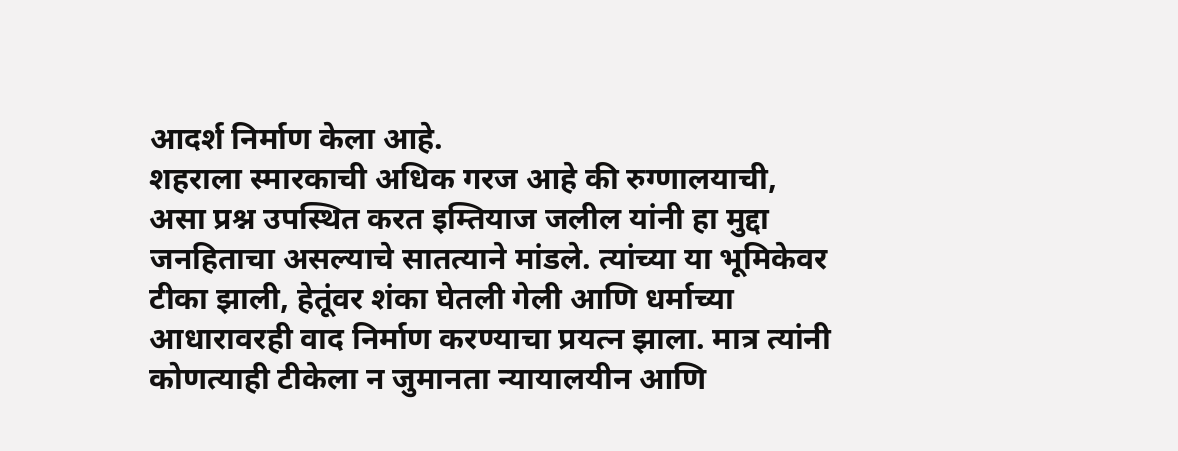आदर्श निर्माण केला आहे.
शहराला स्मारकाची अधिक गरज आहे की रुग्णालयाची, असा प्रश्न उपस्थित करत इम्तियाज जलील यांनी हा मुद्दा जनहिताचा असल्याचे सातत्याने मांडले. त्यांच्या या भूमिकेवर टीका झाली, हेतूंवर शंका घेतली गेली आणि धर्माच्या आधारावरही वाद निर्माण करण्याचा प्रयत्न झाला. मात्र त्यांनी कोणत्याही टीकेला न जुमानता न्यायालयीन आणि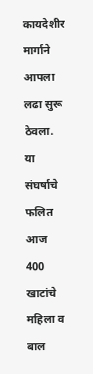कायदेशीर मार्गाने आपला लढा सुरू ठेवला.
या संघर्षाचे फलित आज 400 खाटांचे महिला व बाल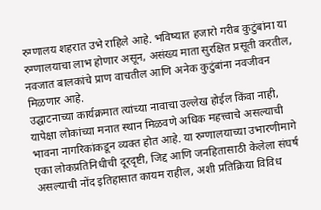रुग्णालय शहरात उभे राहिले आहे. भविष्यात हजारो गरीब कुटुंबांना या रुग्णालयाचा लाभ होणार असून, असंख्य माता सुरक्षित प्रसूती करतील, नवजात बालकांचे प्राण वाचतील आणि अनेक कुटुंबांना नवजीवन मिळणार आहे.
उद्घाटनाच्या कार्यक्रमात त्यांच्या नावाचा उल्लेख होईल किंवा नाही, यापेक्षा लोकांच्या मनात स्थान मिळवणे अधिक महत्त्वाचे असल्याची भावना नागरिकांकडून व्यक्त होत आहे. या रुग्णालयाच्या उभारणीमागे एका लोकप्रतिनिधीची दूरदृष्टी, जिद्द आणि जनहितासाठी केलेला संघर्ष असल्याची नोंद इतिहासात कायम राहील, अशी प्रतिक्रिया विविध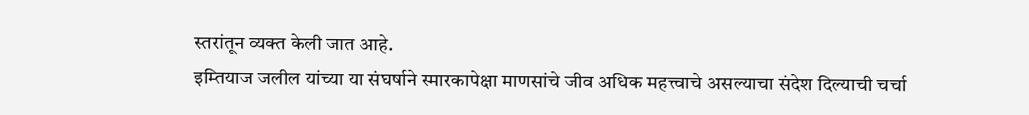स्तरांतून व्यक्त केली जात आहे.
इम्तियाज जलील यांच्या या संघर्षाने स्मारकापेक्षा माणसांचे जीव अधिक महत्त्वाचे असल्याचा संदेश दिल्याची चर्चा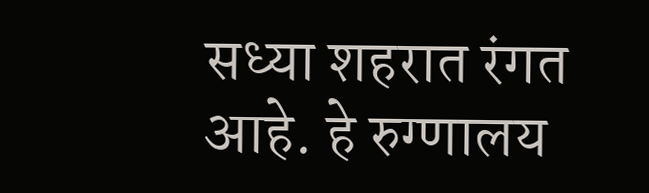सध्या शहरात रंगत आहे. हे रुग्णालय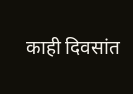काही दिवसांत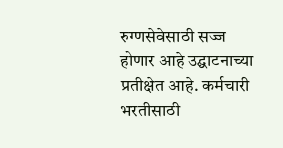रुग्णसेवेसाठी सज्ज होणार आहे उद्घाटनाच्या प्रतीक्षेत आहे. कर्मचारी भरतीसाठी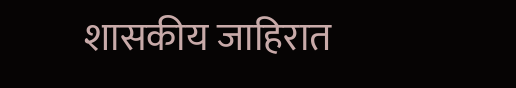शासकीय जाहिरात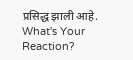प्रसिद्ध झाली आहे.
What's Your Reaction?